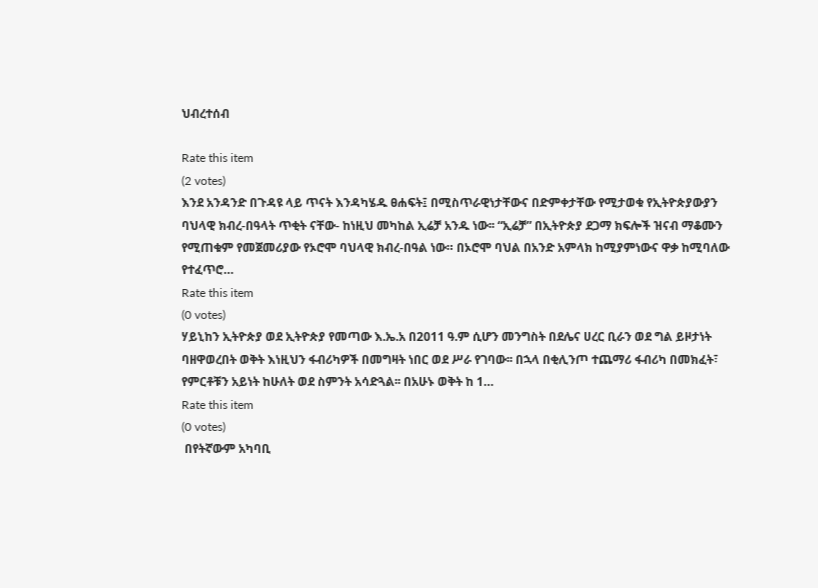ህብረተሰብ

Rate this item
(2 votes)
እንደ አንዳንድ በጉዳዩ ላይ ጥናት እንዳካሄዱ ፀሐፍት፤ በሚስጥራዊነታቸውና በድምቀታቸው የሚታወቁ የኢትዮጵያውያን ባህላዊ ክብረ-በዓላት ጥቂት ናቸው- ከነዚህ መካከል ኢሬቻ አንዱ ነው፡፡ “ኢሬቻ” በኢትዮጵያ ደጋማ ክፍሎች ዝናብ ማቆሙን የሚጠቁም የመጀመሪያው የኦሮሞ ባህላዊ ክብረ-በዓል ነው። በኦሮሞ ባህል በአንድ አምላክ ከሚያምነውና ዋቃ ከሚባለው የተፈጥሮ…
Rate this item
(0 votes)
ሃይኒከን ኢትዮጵያ ወደ ኢትዮጵያ የመጣው እ.ኤ.አ በ2011 ዓ.ም ሲሆን መንግስት በደሌና ሀረር ቢራን ወደ ግል ይዞታነት ባዘዋወረበት ወቅት እነዚህን ፋብሪካዎች በመግዛት ነበር ወደ ሥራ የገባው፡፡ በኋላ በቂሊንጦ ተጨማሪ ፋብሪካ በመክፈት፣ የምርቶቹን አይነት ከሁለት ወደ ስምንት አሳድጓል፡፡ በአሁኑ ወቅት ከ 1…
Rate this item
(0 votes)
 በየትኛውም አካባቢ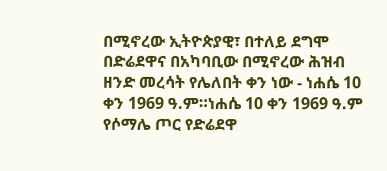በሚኖረው ኢትዮጵያዊ፣ በተለይ ደግሞ በድሬደዋና በአካባቢው በሚኖረው ሕዝብ ዘንድ መረሳት የሌለበት ቀን ነው - ነሐሴ 10 ቀን 1969 ዓ.ም።ነሐሴ 10 ቀን 1969 ዓ.ም የሶማሌ ጦር የድሬደዋ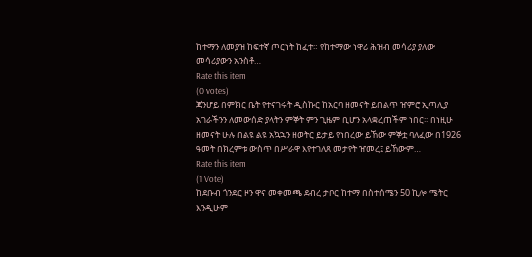ከተማን ለመያዝ ከፍተኛ ጦርነት ከፈተ። የከተማው ነዋሪ ሕዝብ መሳሪያ ያለው መሳሪያውን አንስቶ…
Rate this item
(0 votes)
ጃንሆይ በምክር ቤት የተናገሩት ዲስኩር ከአርባ ዘመናት ይበልጥ ዠምሮ ኢጣሊያ አገራችንን ለመውሰድ ያላትን ምኞት ምን ጊዜም ቢሆን አላቋረጠችም ነበር፡፡ በነዚሁ ዘመናት ሁሉ በልዩ ልዩ አኳኋን ዘወትር ይታይ የነበረው ይኸው ምኞቷ ባለፈው በ1926 ዓመት በክረምቱ ውስጥ በሥራዋ እየተገለጸ መታየት ዠመረ፤ ይኸውም…
Rate this item
(1 Vote)
ከደቡብ ጎንደር ዞን ዋና መቀመጫ ደብረ ታቦር ከተማ በስተሰሜን 50 ኪሎ ሜትር እንዲሁም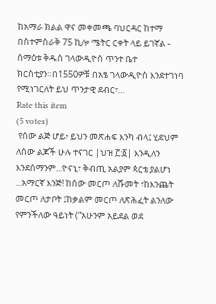ከአማራ ክልል ዋና መቀመጫ ባህርዳር ከተማ በስተምስራቅ 75 ኪሎ ሜትር ርቀት ላይ ይገኛል - ሰማዕቱ ቅዱስ ገላውዲዮስ ጥንተ ቤተ ክርስቲያን።በ1550ዎቹ በአፄ ገላውዲዮስ እንደተገነባ የሚነገርለት ይህ ጥንታዊ ደብር፣…
Rate this item
(5 votes)
 የሰው ልጅ ሆይ፥ ይህን መጽሐፍ እንካ ብላ፤ ሂደህም ለሰው ልጆች ሁሉ ተናገር |ህዝ ፫:፩| እንዲለን እንደሰማንም...ዮናኒ፣ ቅብጢ አልያም ጳርቴ ያልሆነ ...አማርኛ እንጅ! ከሰው መርጦ ለሹመት ፣ከእንጨት መርጦ ለታቦት ፤ከቃልም መርጦ ለጽሕፈት ልንለው የምንችለው ዓይነት (“አሁንም አይደል ወደ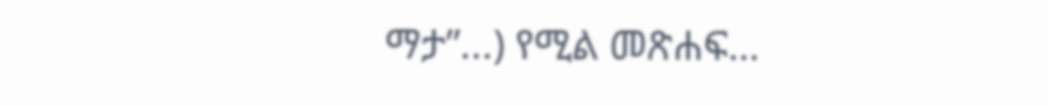ማታ”...) የሚል መጽሐፍ…